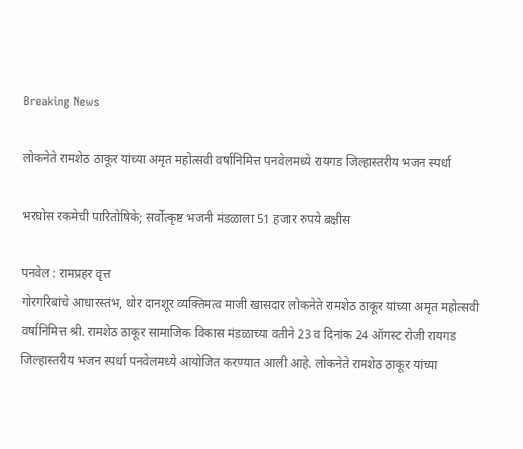Breaking News

लोकनेते रामशेठ ठाकूर यांच्या अमृत महोत्सवी वर्षानिमित्त पनवेलमध्ये रायगड जिल्हास्तरीय भजन स्पर्धा

भरघोस रकमेची पारितोषिके; सर्वोत्कृष्ट भजनी मंडळाला 51 हजार रुपये बक्षीस

पनवेल : रामप्रहर वृत्त
गोरगरिबांचे आधारस्तंभ, थोर दानशूर व्यक्तिमत्व माजी खासदार लोकनेते रामशेठ ठाकूर यांच्या अमृत महोत्सवी वर्षानिमित्त श्री. रामशेठ ठाकूर सामाजिक विकास मंडळाच्या वतीने 23 व दिनांक 24 ऑगस्ट रोजी रायगड जिल्हास्तरीय भजन स्पर्धा पनवेलमध्ये आयोजित करण्यात आली आहे. लोकनेते रामशेठ ठाकूर यांच्या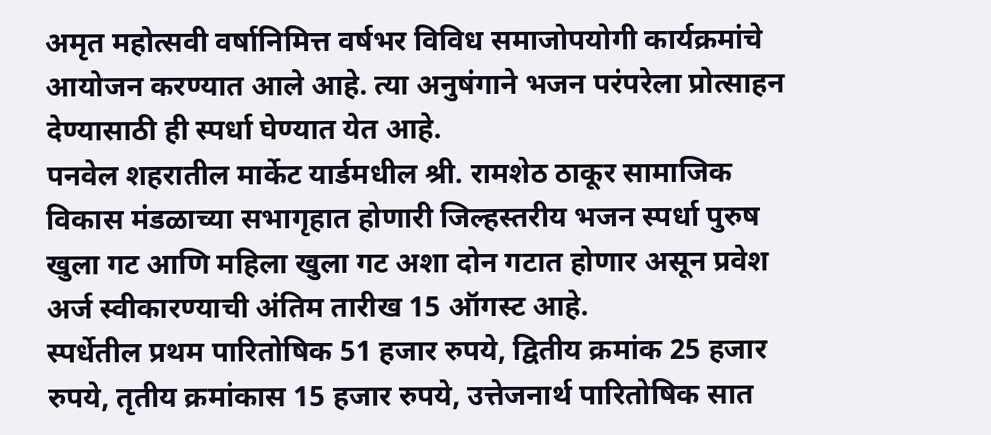अमृत महोत्सवी वर्षानिमित्त वर्षभर विविध समाजोपयोगी कार्यक्रमांचे आयोजन करण्यात आले आहे. त्या अनुषंगाने भजन परंपरेला प्रोत्साहन देण्यासाठी ही स्पर्धा घेण्यात येत आहे.
पनवेल शहरातील मार्केट यार्डमधील श्री. रामशेठ ठाकूर सामाजिक विकास मंडळाच्या सभागृहात होणारी जिल्हस्तरीय भजन स्पर्धा पुरुष खुला गट आणि महिला खुला गट अशा दोन गटात होणार असून प्रवेश अर्ज स्वीकारण्याची अंतिम तारीख 15 ऑगस्ट आहे.
स्पर्धेतील प्रथम पारितोषिक 51 हजार रुपये, द्वितीय क्रमांक 25 हजार रुपये, तृतीय क्रमांकास 15 हजार रुपये, उत्तेजनार्थ पारितोषिक सात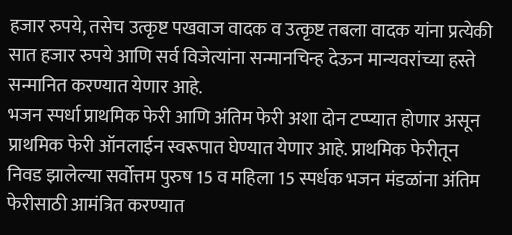हजार रुपये, तसेच उत्कृष्ट पखवाज वादक व उत्कृष्ट तबला वादक यांना प्रत्येकी सात हजार रुपये आणि सर्व विजेत्यांना सन्मानचिन्ह देऊन मान्यवरांच्या हस्ते सन्मानित करण्यात येणार आहे.
भजन स्पर्धा प्राथमिक फेरी आणि अंतिम फेरी अशा दोन टप्प्यात होणार असून प्राथमिक फेरी ऑनलाईन स्वरूपात घेण्यात येणार आहे. प्राथमिक फेरीतून निवड झालेल्या सर्वोत्तम पुरुष 15 व महिला 15 स्पर्धक भजन मंडळांना अंतिम फेरीसाठी आमंत्रित करण्यात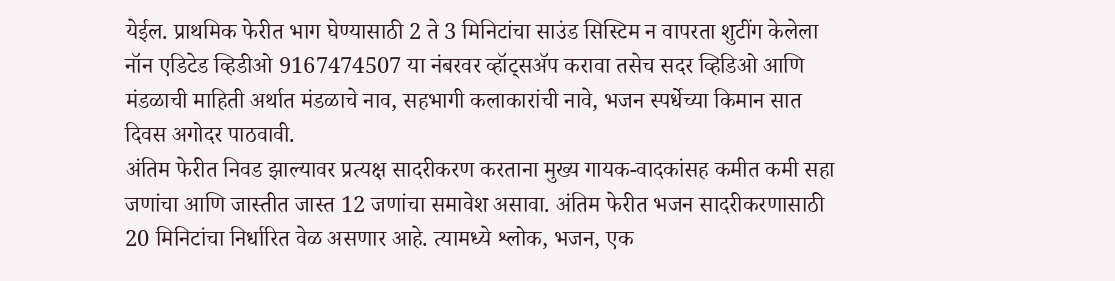येईल. प्राथमिक फेरीत भाग घेण्यासाठी 2 ते 3 मिनिटांचा साउंड सिस्टिम न वापरता शुटींग केलेला नॉन एडिटेड व्हिडीओ 9167474507 या नंबरवर व्हॉट्सअ‍ॅप करावा तसेच सदर व्हिडिओ आणि मंडळाची माहिती अर्थात मंडळाचे नाव, सहभागी कलाकारांची नावे, भजन स्पर्धेच्या किमान सात दिवस अगोदर पाठवावी.
अंतिम फेरीत निवड झाल्यावर प्रत्यक्ष सादरीकरण करताना मुख्य गायक-वादकांसह कमीत कमी सहा जणांचा आणि जास्तीत जास्त 12 जणांचा समावेश असावा. अंतिम फेरीत भजन सादरीकरणासाठी 20 मिनिटांचा निर्धारित वेळ असणार आहे. त्यामध्ये श्लोक, भजन, एक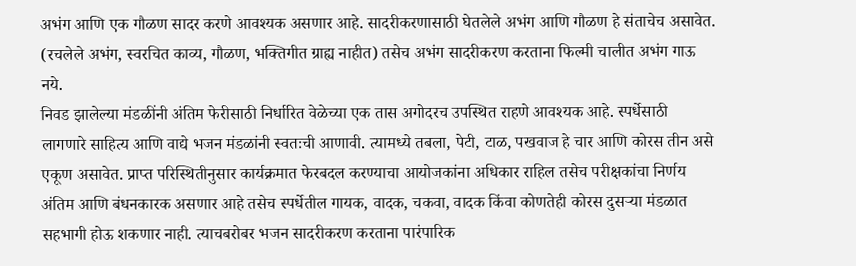अभंग आणि एक गौळण सादर करणे आवश्यक असणार आहे. सादरीकरणासाठी घेतलेले अभंग आणि गौळण हे संताचेच असावेत. (रचलेले अभंग, स्वरचित काव्य, गौळण, भक्तिगीत ग्राह्य नाहीत) तसेच अभंग सादरीकरण करताना फिल्मी चालीत अभंग गाऊ नये.
निवड झालेल्या मंडळींनी अंतिम फेरीसाठी निर्धारित वेळेच्या एक तास अगोदरच उपस्थित राहणे आवश्यक आहे. स्पर्धेसाठी लागणारे साहित्य आणि वाद्ये भजन मंडळांनी स्वतःची आणावी. त्यामध्ये तबला, पेटी, टाळ, पखवाज हे चार आणि कोरस तीन असे एकूण असावेत. प्राप्त परिस्थितीनुसार कार्यक्रमात फेरबदल करण्याचा आयोजकांना अधिकार राहिल तसेच परीक्षकांचा निर्णय अंतिम आणि बंधनकारक असणार आहे तसेच स्पर्धेतील गायक, वादक, चकवा, वादक किंवा कोणतेही कोरस दुसर्‍या मंडळात सहभागी होऊ शकणार नाही. त्याचबरोबर भजन सादरीकरण करताना पारंपारिक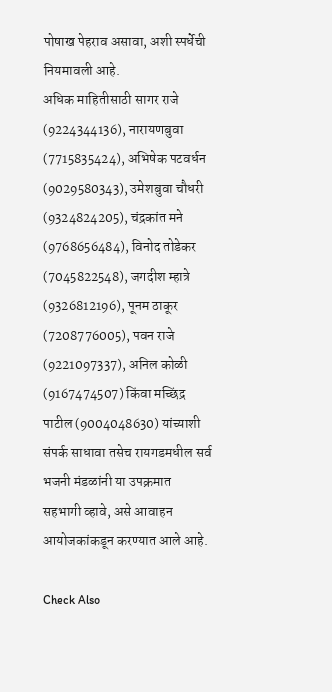पोषाख पेहराव असावा, अशी स्पर्धेची नियमावली आहे.
अधिक माहितीसाठी सागर राजे (9224344136), नारायणबुवा (7715835424), अभिषेक पटवर्धन (9029580343), उमेशबुवा चौधरी (9324824205), चंद्रकांत मने (9768656484), विनोद तोडेकर (7045822548), जगदीश म्हात्रे (9326812196), पूनम ठाकूर (7208776005), पवन राजे (9221097337), अनिल कोळी (9167474507) किंवा मच्छिंद्र पाटील (9004048630) यांच्याशी संपर्क साधावा तसेच रायगडमधील सर्व भजनी मंडळांनी या उपक्रमात सहभागी व्हावे, असे आवाहन आयोजकांकडून करण्यात आले आहे.

Check Also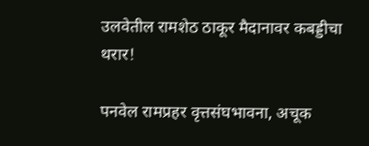उलवेतील रामशेठ ठाकूर मैदानावर कबड्डीचा थरार!

पनवेल रामप्रहर वृत्तसंघभावना, अचूक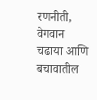रणनीती, वेगवान चढाया आणि बचावातील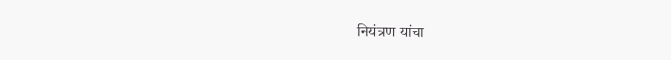नियंत्रण यांचा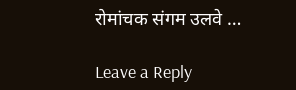रोमांचक संगम उलवे …

Leave a Reply